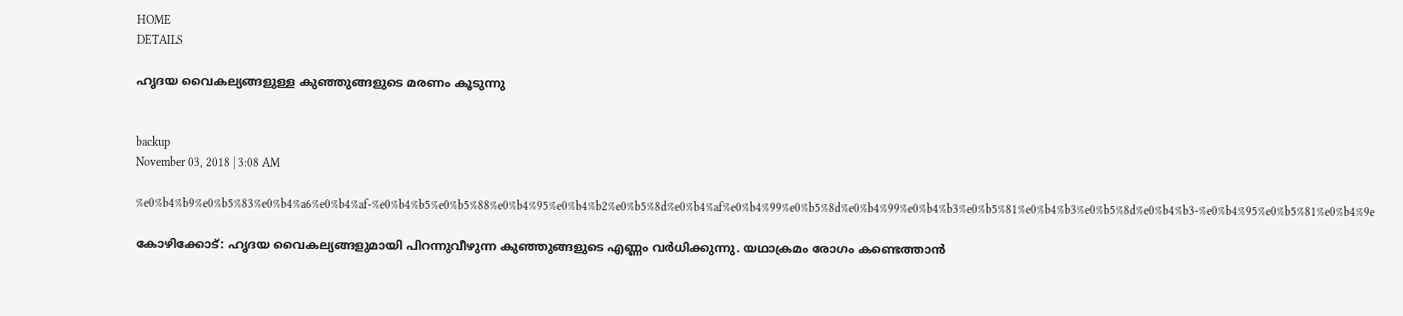HOME
DETAILS

ഹൃദയ വൈകല്യങ്ങളുള്ള കുഞ്ഞുങ്ങളുടെ മരണം കൂടുന്നു


backup
November 03, 2018 | 3:08 AM

%e0%b4%b9%e0%b5%83%e0%b4%a6%e0%b4%af-%e0%b4%b5%e0%b5%88%e0%b4%95%e0%b4%b2%e0%b5%8d%e0%b4%af%e0%b4%99%e0%b5%8d%e0%b4%99%e0%b4%b3%e0%b5%81%e0%b4%b3%e0%b5%8d%e0%b4%b3-%e0%b4%95%e0%b5%81%e0%b4%9e

കോഴിക്കോട്: ഹൃദയ വൈകല്യങ്ങളുമായി പിറന്നുവീഴുന്ന കുഞ്ഞുങ്ങളുടെ എണ്ണം വര്‍ധിക്കുന്നു. യഥാക്രമം രോഗം കണ്ടെത്താന്‍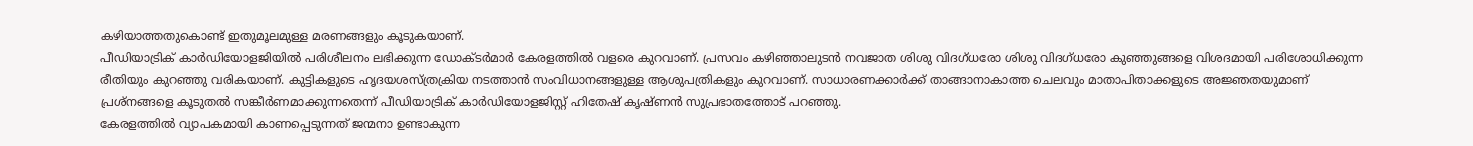കഴിയാത്തതുകൊണ്ട് ഇതുമൂലമുള്ള മരണങ്ങളും കൂടുകയാണ്.
പീഡിയാട്രിക് കാര്‍ഡിയോളജിയില്‍ പരിശീലനം ലഭിക്കുന്ന ഡോക്ടര്‍മാര്‍ കേരളത്തില്‍ വളരെ കുറവാണ്. പ്രസവം കഴിഞ്ഞാലുടന്‍ നവജാത ശിശു വിദഗ്ധരോ ശിശു വിദഗ്ധരോ കുഞ്ഞുങ്ങളെ വിശദമായി പരിശോധിക്കുന്ന രീതിയും കുറഞ്ഞു വരികയാണ്. കുട്ടികളുടെ ഹൃദയശസ്ത്രക്രിയ നടത്താന്‍ സംവിധാനങ്ങളുള്ള ആശുപത്രികളും കുറവാണ്. സാധാരണക്കാര്‍ക്ക് താങ്ങാനാകാത്ത ചെലവും മാതാപിതാക്കളുടെ അജ്ഞതയുമാണ് പ്രശ്‌നങ്ങളെ കൂടുതല്‍ സങ്കീര്‍ണമാക്കുന്നതെന്ന് പീഡിയാട്രിക് കാര്‍ഡിയോളജിസ്റ്റ് ഹിതേഷ് കൃഷ്ണന്‍ സുപ്രഭാതത്തോട് പറഞ്ഞു.
കേരളത്തില്‍ വ്യാപകമായി കാണപ്പെടുന്നത് ജന്മനാ ഉണ്ടാകുന്ന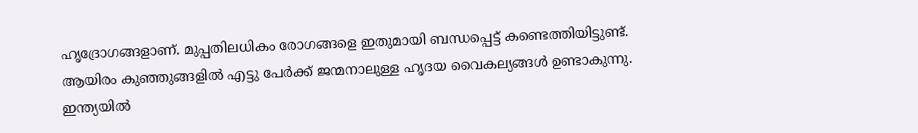ഹൃദ്രോഗങ്ങളാണ്. മുപ്പതിലധികം രോഗങ്ങളെ ഇതുമായി ബന്ധപ്പെട്ട് കണ്ടെത്തിയിട്ടുണ്ട്. ആയിരം കുഞ്ഞുങ്ങളില്‍ എട്ടു പേര്‍ക്ക് ജന്മനാലുള്ള ഹൃദയ വൈകല്യങ്ങള്‍ ഉണ്ടാകുന്നു. ഇന്ത്യയില്‍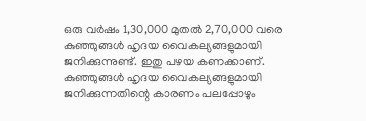ഒരു വര്‍ഷം 1,30,000 മുതല്‍ 2,70,000 വരെ കുഞ്ഞുങ്ങള്‍ ഹൃദയ വൈകല്യങ്ങളുമായി ജനിക്കുന്നുണ്ട്. ഇതു പഴയ കണക്കാണ്. കുഞ്ഞുങ്ങള്‍ ഹൃദയ വൈകല്യങ്ങളുമായി ജനിക്കുന്നതിന്റെ കാരണം പലപ്പോഴും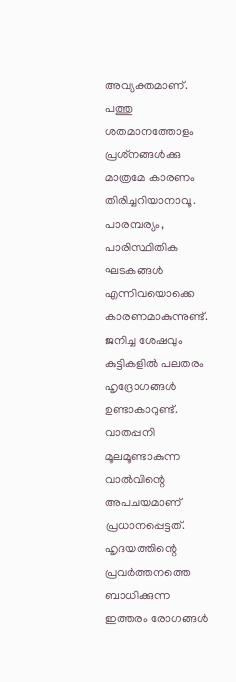അവ്യക്തമാണ്. പത്തു ശതമാനത്തോളം പ്രശ്‌നങ്ങള്‍ക്കു മാത്രമേ കാരണം തിരിച്ചറിയാനാവൂ. പാരമ്പര്യം, പാരിസ്ഥിതിക ഘടകങ്ങള്‍ എന്നിവയൊക്കെ കാരണമാകുന്നുണ്ട്.
ജനിച്ച ശേഷവും കുട്ടികളില്‍ പലതരം ഹൃദ്രോഗങ്ങള്‍ ഉണ്ടാകാറുണ്ട്. വാതപ്പനി മൂലമൂണ്ടാകുന്ന വാല്‍വിന്റെ അപചയമാണ് പ്രധാനപ്പെട്ടത്. ഹൃദയത്തിന്റെ പ്രവര്‍ത്തനത്തെ ബാധിക്കുന്ന ഇത്തരം രോഗങ്ങള്‍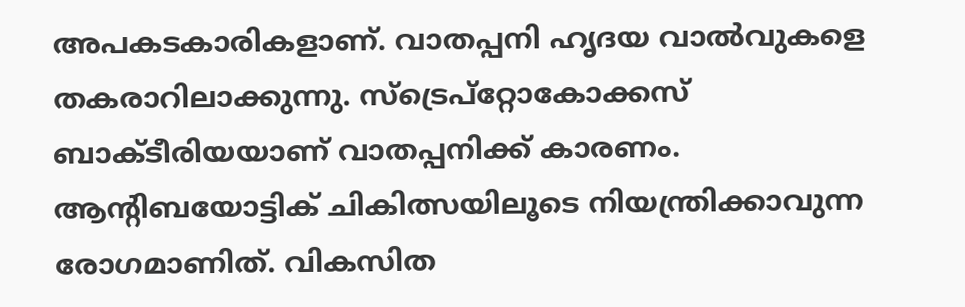അപകടകാരികളാണ്. വാതപ്പനി ഹൃദയ വാല്‍വുകളെ തകരാറിലാക്കുന്നു. സ്‌ട്രെപ്‌റ്റോകോക്കസ് ബാക്ടീരിയയാണ് വാതപ്പനിക്ക് കാരണം. ആന്റിബയോട്ടിക് ചികിത്സയിലൂടെ നിയന്ത്രിക്കാവുന്ന രോഗമാണിത്. വികസിത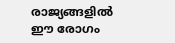രാജ്യങ്ങളില്‍ ഈ രോഗം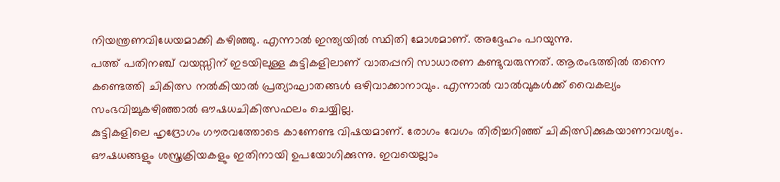നിയന്ത്രണവിധേയമാക്കി കഴിഞ്ഞു. എന്നാല്‍ ഇന്ത്യയില്‍ സ്ഥിതി മോശമാണ്. അദ്ദേഹം പറയുന്നു.
പത്ത് പതിനഞ്ച് വയസ്സിന് ഇടയിലുള്ള കുട്ടികളിലാണ് വാതപ്പനി സാധാരണ കണ്ടുവരുന്നത്. ആരംഭത്തില്‍ തന്നെ കണ്ടെത്തി ചികിത്സ നല്‍കിയാല്‍ പ്രത്യാഘാതങ്ങള്‍ ഒഴിവാക്കാനാവും. എന്നാല്‍ വാല്‍വുകള്‍ക്ക് വൈകല്യം സംഭവിച്ചുകഴിഞ്ഞാല്‍ ഔഷധചികിത്സഫലം ചെയ്യില്ല.
കുട്ടികളിലെ ഹൃദ്രോഗം ഗൗരവത്തോടെ കാണേണ്ട വിഷയമാണ്. രോഗം വേഗം തിരിച്ചറിഞ്ഞ് ചികിത്സിക്കുകയാണാവശ്യം. ഔഷധങ്ങളും ശസ്ത്രക്രിയകളും ഇതിനായി ഉപയോഗിക്കുന്നു. ഇവയെല്ലാം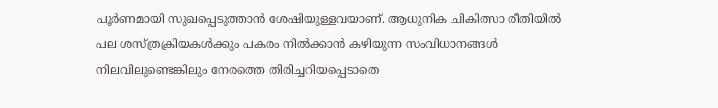പൂര്‍ണമായി സുഖപ്പെടുത്താന്‍ ശേഷിയുള്ളവയാണ്. ആധുനിക ചികിത്സാ രീതിയില്‍ പല ശസ്ത്രക്രിയകള്‍ക്കും പകരം നില്‍ക്കാന്‍ കഴിയുന്ന സംവിധാനങ്ങള്‍ നിലവിലുണ്ടെങ്കിലും നേരത്തെ തിരിച്ചറിയപ്പെടാതെ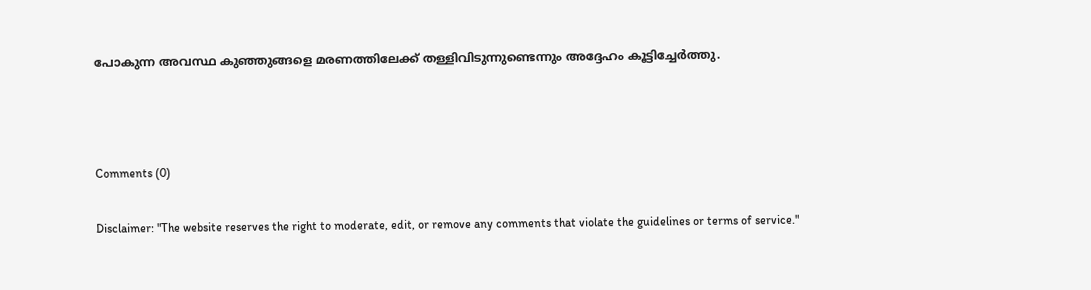പോകുന്ന അവസ്ഥ കുഞ്ഞുങ്ങളെ മരണത്തിലേക്ക് തള്ളിവിടുന്നുണ്ടെന്നും അദ്ദേഹം കൂട്ടിച്ചേര്‍ത്തു.



Comments (0)

Disclaimer: "The website reserves the right to moderate, edit, or remove any comments that violate the guidelines or terms of service."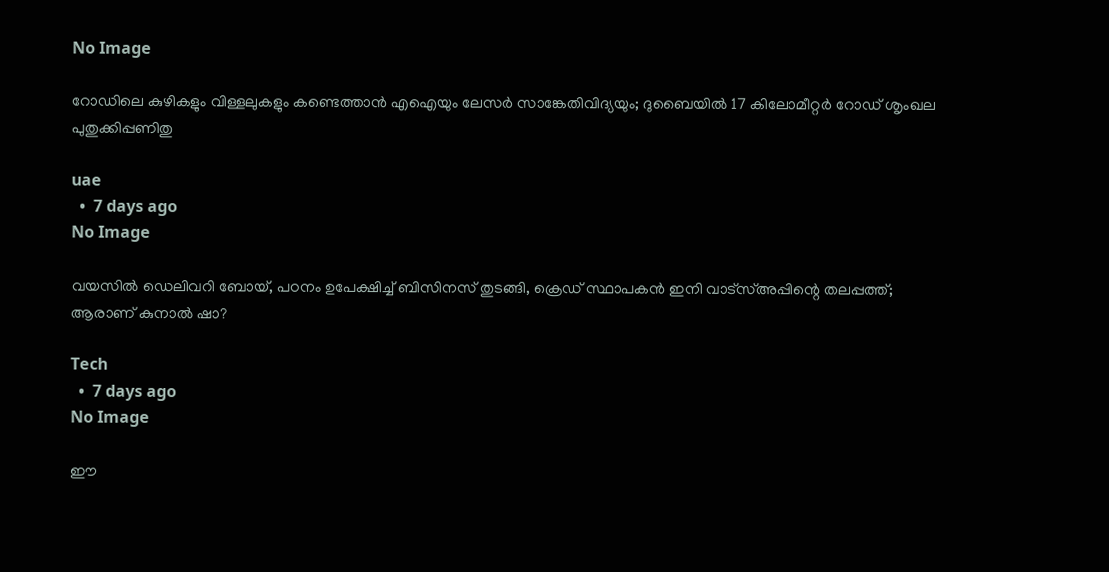No Image

റോഡിലെ കുഴികളും വിള്ളലുകളും കണ്ടെത്താൻ എഐയും ലേസർ സാങ്കേതിവിദ്യയും; ദുബൈയിൽ 17 കിലോമീറ്റർ റോഡ് ശൃംഖല പുതുക്കിപ്പണിതു

uae
  •  7 days ago
No Image

വയസില്‍ ഡെലിവറി ബോയ്, പഠനം ഉപേക്ഷിച്ച് ബിസിനസ് തുടങ്ങി, ക്രെഡ് സ്ഥാപകന്‍ ഇനി വാട്‌സ്അപ്പിന്റെ തലപ്പത്ത്; ആരാണ് കുനാല്‍ ഷാ?

Tech
  •  7 days ago
No Image

ഈ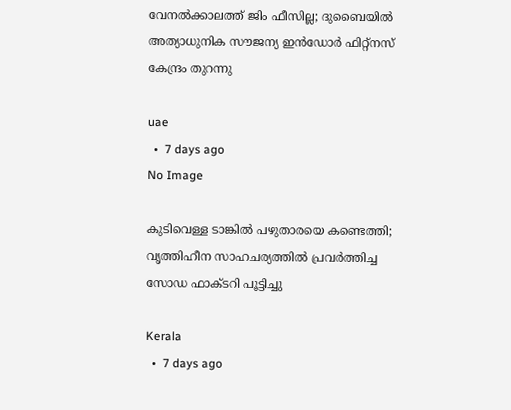വേനൽക്കാലത്ത് ജിം ഫീസില്ല; ദുബൈയിൽ അത്യാധുനിക സൗജന്യ ഇൻഡോർ ഫിറ്റ്‌നസ് കേന്ദ്രം തുറന്നു

uae
  •  7 days ago
No Image

കുടിവെള്ള ടാങ്കില്‍ പഴുതാരയെ കണ്ടെത്തി; വൃത്തിഹീന സാഹചര്യത്തില്‍ പ്രവര്‍ത്തിച്ച സോഡ ഫാക്ടറി പൂട്ടിച്ചു

Kerala
  •  7 days ago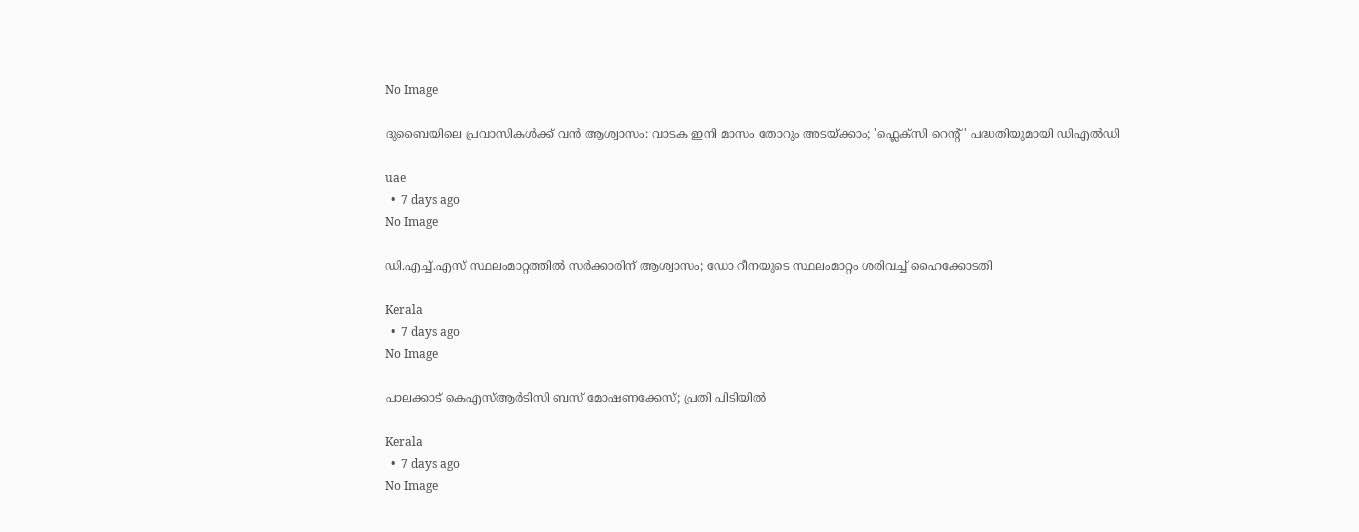No Image

ദുബൈയിലെ പ്രവാസികൾക്ക് വൻ ആശ്വാസം: വാടക ഇനി മാസം തോറും അടയ്ക്കാം; 'ഫ്ലെക്സി റെന്റ്' പദ്ധതിയുമായി ഡിഎൽഡി

uae
  •  7 days ago
No Image

ഡി.എച്ച്.എസ് സ്ഥലംമാറ്റത്തില്‍ സര്‍ക്കാരിന് ആശ്വാസം; ഡോ റീനയുടെ സ്ഥലംമാറ്റം ശരിവച്ച് ഹൈക്കോടതി

Kerala
  •  7 days ago
No Image

പാലക്കാട് കെഎസ്ആര്‍ടിസി ബസ് മോഷണക്കേസ്; പ്രതി പിടിയില്‍

Kerala
  •  7 days ago
No Image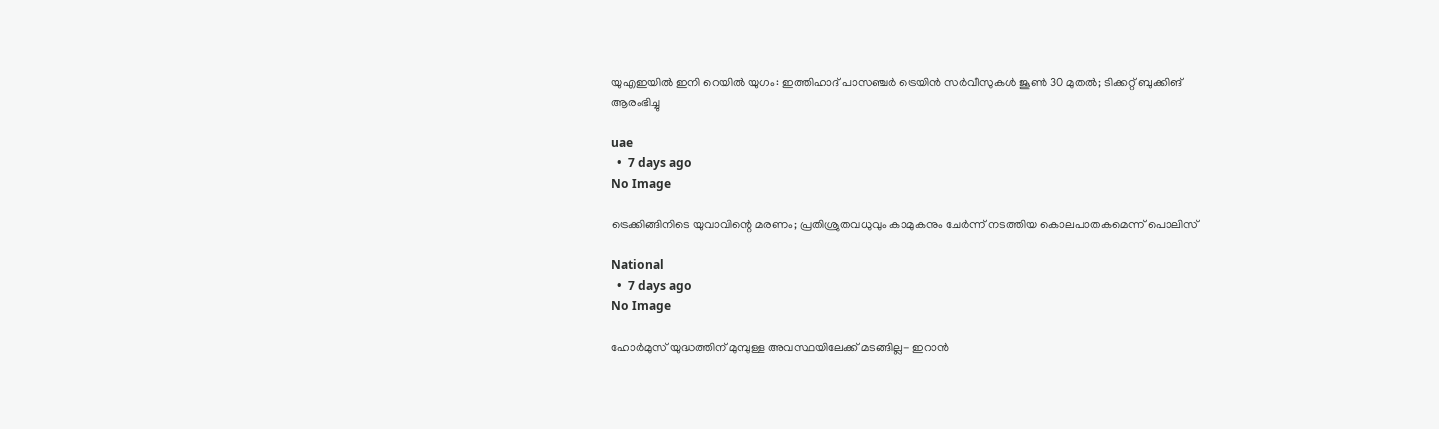യുഎഇയിൽ ഇനി റെയിൽ യുഗം: ഇത്തിഹാദ് പാസഞ്ചർ ട്രെയിൻ സർവീസുകൾ ജൂൺ 30 മുതൽ; ടിക്കറ്റ് ബുക്കിങ് ആരംഭിച്ചു

uae
  •  7 days ago
No Image

ട്രെക്കിങ്ങിനിടെ യുവാവിന്റെ മരണം; പ്രതിശ്രുതവധുവും കാമുകനും ചേര്‍ന്ന് നടത്തിയ കൊലപാതകമെന്ന് പൊലിസ്

National
  •  7 days ago
No Image

ഹോര്‍മുസ് യുദ്ധത്തിന് മുമ്പുള്ള അവസ്ഥയിലേക്ക് മടങ്ങില്ല- ഇറാന്‍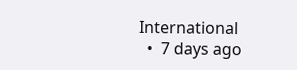International
  •  7 days ago